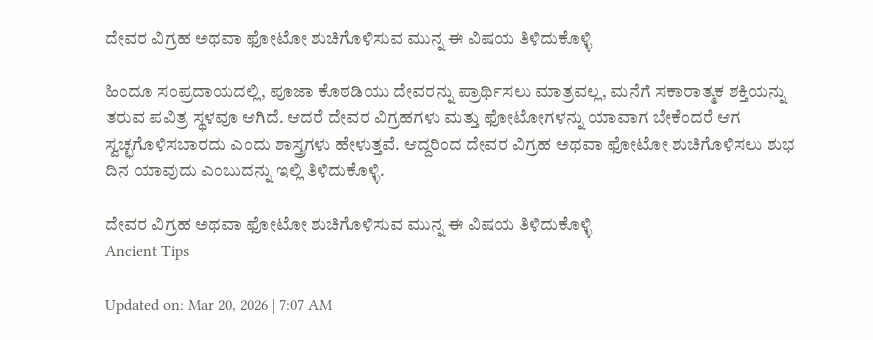ದೇವರ ವಿಗ್ರಹ ಅಥವಾ ಫೋಟೋ ಶುಚಿಗೊಳಿಸುವ ಮುನ್ನ ಈ ವಿಷಯ ತಿಳಿದುಕೊಳ್ಳಿ

ಹಿಂದೂ ಸಂಪ್ರದಾಯದಲ್ಲಿ, ಪೂಜಾ ಕೊಠಡಿಯು ದೇವರನ್ನು ಪ್ರಾರ್ಥಿಸಲು ಮಾತ್ರವಲ್ಲ, ಮನೆಗೆ ಸಕಾರಾತ್ಮಕ ಶಕ್ತಿಯನ್ನು ತರುವ ಪವಿತ್ರ ಸ್ಥಳವೂ ಆಗಿದೆ. ಆದರೆ ದೇವರ ವಿಗ್ರಹಗಳು ಮತ್ತು ಫೋಟೋಗಳನ್ನು ಯಾವಾಗ ಬೇಕೆಂದರೆ ಆಗ ಸ್ವಚ್ಛಗೊಳಿಸಬಾರದು ಎಂದು ಶಾಸ್ತ್ರಗಳು ಹೇಳುತ್ತವೆ. ಆದ್ದರಿಂದ ದೇವರ ವಿಗ್ರಹ ಅಥವಾ ಫೋಟೋ ಶುಚಿಗೊಳಿಸಲು ಶುಭ ದಿನ ಯಾವುದು ಎಂಬುದನ್ನು ಇಲ್ಲಿ ತಿಳಿದುಕೊಳ್ಳಿ.

ದೇವರ ವಿಗ್ರಹ ಅಥವಾ ಫೋಟೋ ಶುಚಿಗೊಳಿಸುವ ಮುನ್ನ ಈ ವಿಷಯ ತಿಳಿದುಕೊಳ್ಳಿ
Ancient Tips

Updated on: Mar 20, 2026 | 7:07 AM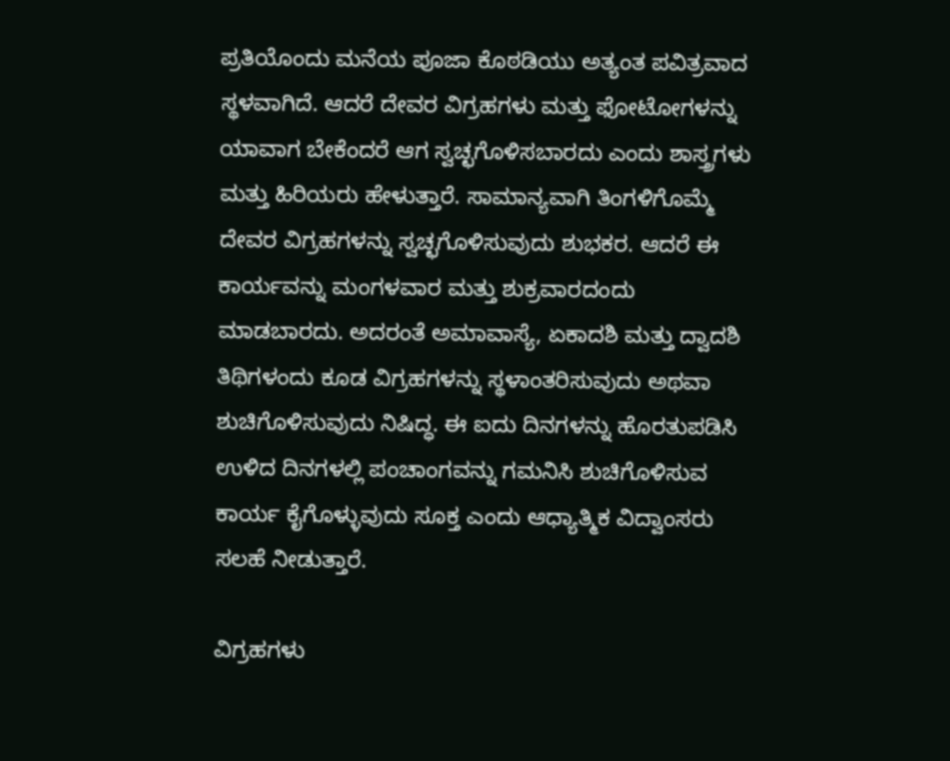ಪ್ರತಿಯೊಂದು ಮನೆಯ ಪೂಜಾ ಕೊಠಡಿಯು ಅತ್ಯಂತ ಪವಿತ್ರವಾದ ಸ್ಥಳವಾಗಿದೆ. ಆದರೆ ದೇವರ ವಿಗ್ರಹಗಳು ಮತ್ತು ಫೋಟೋಗಳನ್ನು ಯಾವಾಗ ಬೇಕೆಂದರೆ ಆಗ ಸ್ವಚ್ಛಗೊಳಿಸಬಾರದು ಎಂದು ಶಾಸ್ತ್ರಗಳು ಮತ್ತು ಹಿರಿಯರು ಹೇಳುತ್ತಾರೆ. ಸಾಮಾನ್ಯವಾಗಿ ತಿಂಗಳಿಗೊಮ್ಮೆ ದೇವರ ವಿಗ್ರಹಗಳನ್ನು ಸ್ವಚ್ಛಗೊಳಿಸುವುದು ಶುಭಕರ. ಆದರೆ ಈ ಕಾರ್ಯವನ್ನು ಮಂಗಳವಾರ ಮತ್ತು ಶುಕ್ರವಾರದಂದು ಮಾಡಬಾರದು. ಅದರಂತೆ ಅಮಾವಾಸ್ಯೆ, ಏಕಾದಶಿ ಮತ್ತು ದ್ವಾದಶಿ ತಿಥಿಗಳಂದು ಕೂಡ ವಿಗ್ರಹಗಳನ್ನು ಸ್ಥಳಾಂತರಿಸುವುದು ಅಥವಾ ಶುಚಿಗೊಳಿಸುವುದು ನಿಷಿದ್ಧ. ಈ ಐದು ದಿನಗಳನ್ನು ಹೊರತುಪಡಿಸಿ ಉಳಿದ ದಿನಗಳಲ್ಲಿ ಪಂಚಾಂಗವನ್ನು ಗಮನಿಸಿ ಶುಚಿಗೊಳಿಸುವ ಕಾರ್ಯ ಕೈಗೊಳ್ಳುವುದು ಸೂಕ್ತ ಎಂದು ಆಧ್ಯಾತ್ಮಿಕ ವಿದ್ವಾಂಸರು ಸಲಹೆ ನೀಡುತ್ತಾರೆ.

ವಿಗ್ರಹಗಳು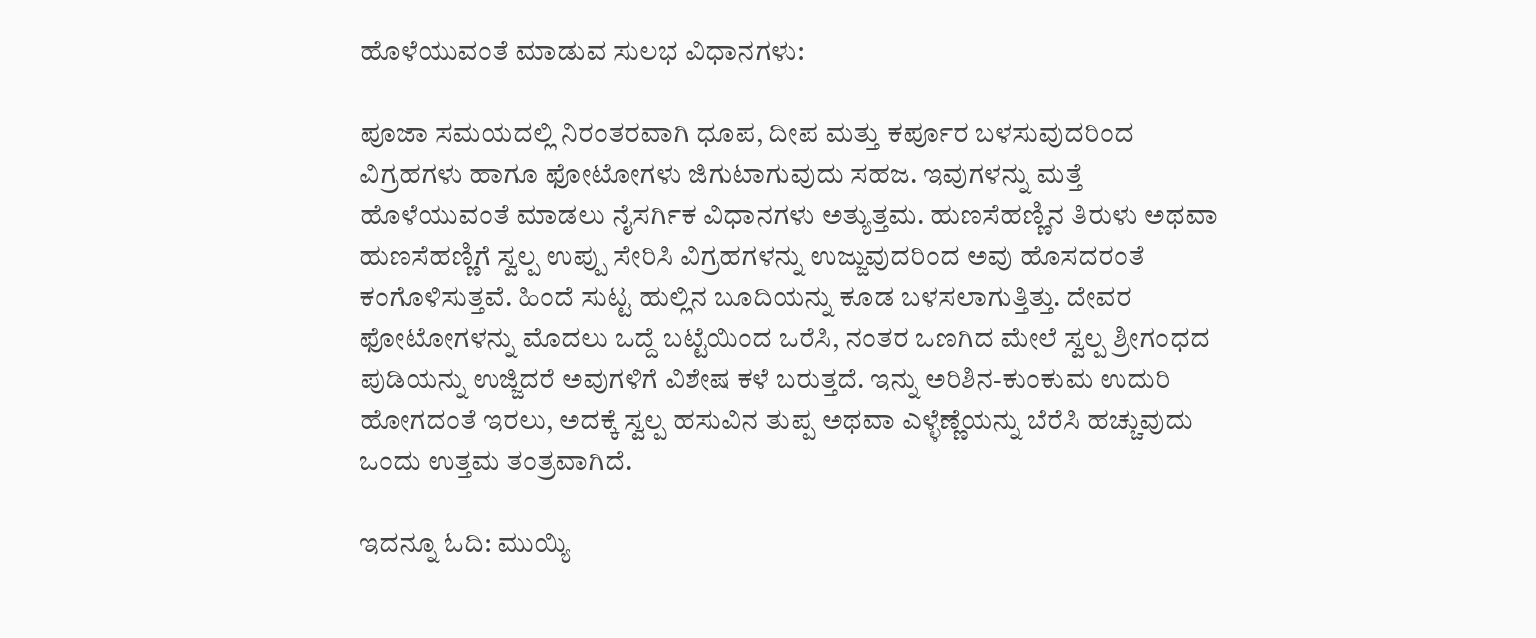ಹೊಳೆಯುವಂತೆ ಮಾಡುವ ಸುಲಭ ವಿಧಾನಗಳು:

ಪೂಜಾ ಸಮಯದಲ್ಲಿ ನಿರಂತರವಾಗಿ ಧೂಪ, ದೀಪ ಮತ್ತು ಕರ್ಪೂರ ಬಳಸುವುದರಿಂದ ವಿಗ್ರಹಗಳು ಹಾಗೂ ಫೋಟೋಗಳು ಜಿಗುಟಾಗುವುದು ಸಹಜ. ಇವುಗಳನ್ನು ಮತ್ತೆ ಹೊಳೆಯುವಂತೆ ಮಾಡಲು ನೈಸರ್ಗಿಕ ವಿಧಾನಗಳು ಅತ್ಯುತ್ತಮ. ಹುಣಸೆಹಣ್ಣಿನ ತಿರುಳು ಅಥವಾ ಹುಣಸೆಹಣ್ಣಿಗೆ ಸ್ವಲ್ಪ ಉಪ್ಪು ಸೇರಿಸಿ ವಿಗ್ರಹಗಳನ್ನು ಉಜ್ಜುವುದರಿಂದ ಅವು ಹೊಸದರಂತೆ ಕಂಗೊಳಿಸುತ್ತವೆ. ಹಿಂದೆ ಸುಟ್ಟ ಹುಲ್ಲಿನ ಬೂದಿಯನ್ನು ಕೂಡ ಬಳಸಲಾಗುತ್ತಿತ್ತು. ದೇವರ ಫೋಟೋಗಳನ್ನು ಮೊದಲು ಒದ್ದೆ ಬಟ್ಟೆಯಿಂದ ಒರೆಸಿ, ನಂತರ ಒಣಗಿದ ಮೇಲೆ ಸ್ವಲ್ಪ ಶ್ರೀಗಂಧದ ಪುಡಿಯನ್ನು ಉಜ್ಜಿದರೆ ಅವುಗಳಿಗೆ ವಿಶೇಷ ಕಳೆ ಬರುತ್ತದೆ. ಇನ್ನು ಅರಿಶಿನ-ಕುಂಕುಮ ಉದುರಿ ಹೋಗದಂತೆ ಇರಲು, ಅದಕ್ಕೆ ಸ್ವಲ್ಪ ಹಸುವಿನ ತುಪ್ಪ ಅಥವಾ ಎಳ್ಳೆಣ್ಣೆಯನ್ನು ಬೆರೆಸಿ ಹಚ್ಚುವುದು ಒಂದು ಉತ್ತಮ ತಂತ್ರವಾಗಿದೆ.

ಇದನ್ನೂ ಓದಿ: ಮುಯ್ಯಿ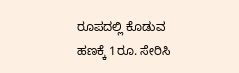ರೂಪದಲ್ಲಿ ಕೊಡುವ ಹಣಕ್ಕೆ 1ರೂ. ಸೇರಿಸಿ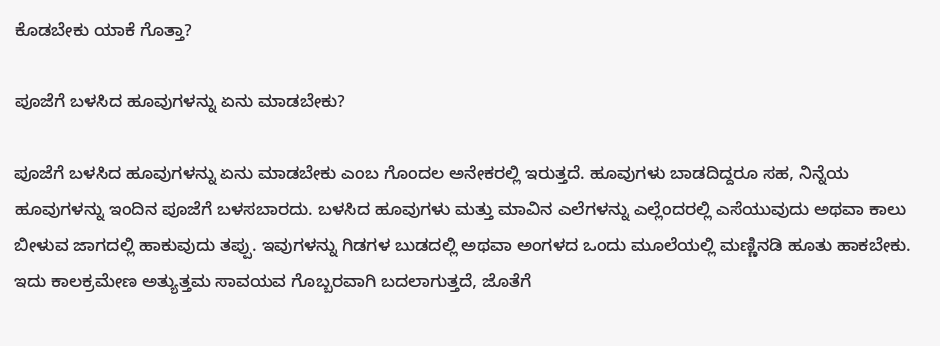ಕೊಡಬೇಕು ಯಾಕೆ ಗೊತ್ತಾ?

ಪೂಜೆಗೆ ಬಳಸಿದ ಹೂವುಗಳನ್ನು ಏನು ಮಾಡಬೇಕು?

ಪೂಜೆಗೆ ಬಳಸಿದ ಹೂವುಗಳನ್ನು ಏನು ಮಾಡಬೇಕು ಎಂಬ ಗೊಂದಲ ಅನೇಕರಲ್ಲಿ ಇರುತ್ತದೆ. ಹೂವುಗಳು ಬಾಡದಿದ್ದರೂ ಸಹ, ನಿನ್ನೆಯ ಹೂವುಗಳನ್ನು ಇಂದಿನ ಪೂಜೆಗೆ ಬಳಸಬಾರದು. ಬಳಸಿದ ಹೂವುಗಳು ಮತ್ತು ಮಾವಿನ ಎಲೆಗಳನ್ನು ಎಲ್ಲೆಂದರಲ್ಲಿ ಎಸೆಯುವುದು ಅಥವಾ ಕಾಲು ಬೀಳುವ ಜಾಗದಲ್ಲಿ ಹಾಕುವುದು ತಪ್ಪು. ಇವುಗಳನ್ನು ಗಿಡಗಳ ಬುಡದಲ್ಲಿ ಅಥವಾ ಅಂಗಳದ ಒಂದು ಮೂಲೆಯಲ್ಲಿ ಮಣ್ಣಿನಡಿ ಹೂತು ಹಾಕಬೇಕು. ಇದು ಕಾಲಕ್ರಮೇಣ ಅತ್ಯುತ್ತಮ ಸಾವಯವ ಗೊಬ್ಬರವಾಗಿ ಬದಲಾಗುತ್ತದೆ, ಜೊತೆಗೆ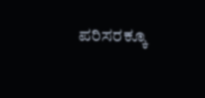ಪರಿಸರಕ್ಕೂ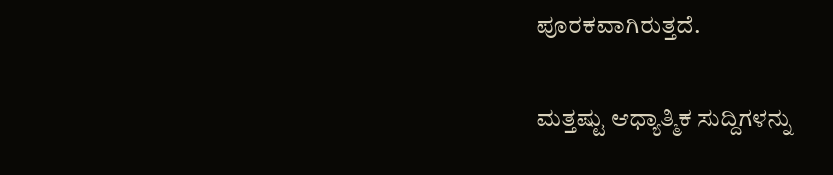ಪೂರಕವಾಗಿರುತ್ತದೆ.

ಮತ್ತಷ್ಟು ಆಧ್ಯಾತ್ಮಿಕ ಸುದ್ದಿಗಳನ್ನು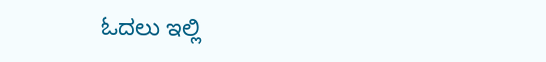ಓದಲು ಇಲ್ಲಿ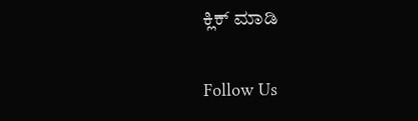ಕ್ಲಿಕ್ ಮಾಡಿ

Follow Us